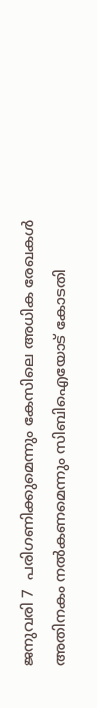ജനുവരി 7  പരിഗണിക്കുമെന്നും കേസിലെ അധിക രേഖകൾ അതിനകം നല്‍കണമെന്നും സിബിഐയോട് കോടതി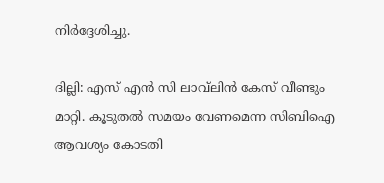നിര്‍ദ്ദേശിച്ചു.

ദില്ലി: എസ് എൻ സി ലാവ്‍ലിൻ കേസ് വീണ്ടും മാറ്റി. കൂടുതല്‍ സമയം വേണമെന്ന സിബിഐ ആവശ്യം കോടതി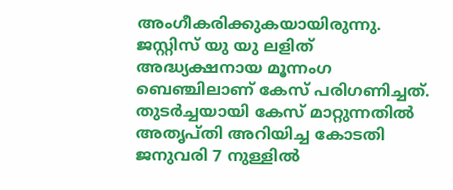അംഗീകരിക്കുകയായിരുന്നു. ജസ്റ്റിസ് യു യു ലളിത് അദ്ധ്യക്ഷനായ മൂന്നംഗ ബെഞ്ചിലാണ് കേസ് പരിഗണിച്ചത്. തുടര്‍ച്ചയായി കേസ് മാറ്റുന്നതില്‍ അതൃപ്തി അറിയിച്ച കോടതി ജനുവരി 7 നുള്ളില്‍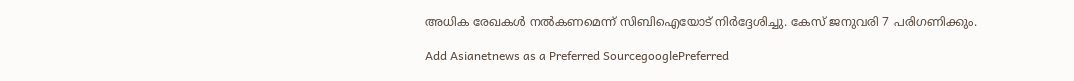അധിക രേഖകൾ നല്‍കണമെന്ന് സിബിഐയോട് നിര്‍ദ്ദേശിച്ചു. കേസ് ജനുവരി 7 പരിഗണിക്കും.

Add Asianetnews as a Preferred SourcegooglePreferred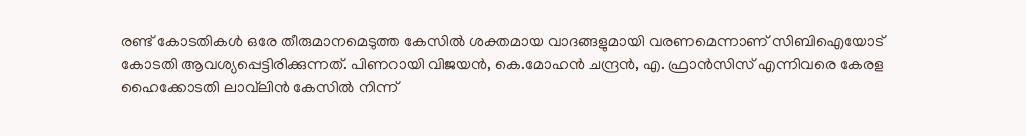രണ്ട് കോടതികൾ ഒരേ തീരുമാനമെടുത്ത കേസിൽ ശക്തമായ വാദങ്ങളുമായി വരണമെന്നാണ് സിബിഐയോട് കോടതി ആവശ്യപ്പെട്ടിരിക്കുന്നത്. പിണറായി വിജയൻ, കെ.മോഹൻ ചന്ദ്രൻ, എ. ഫ്രാൻസിസ് എന്നിവരെ കേരള ഹൈക്കോടതി ലാവ്‍ലിൻ കേസിൽ നിന്ന്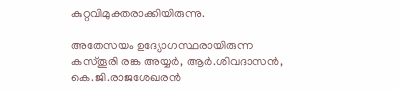കുറ്റവിമുക്തരാക്കിയിരുന്നു.

അതേസയം ഉദ്യോഗസ്ഥരായിരുന്ന കസ്തൂരി രങ്ക അയ്യര്‍, ആര്‍.ശിവദാസൻ, കെ.ജി.രാജശേഖരൻ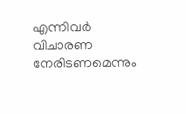എന്നിവര്‍ വിചാരണ നേരിടണമെന്നും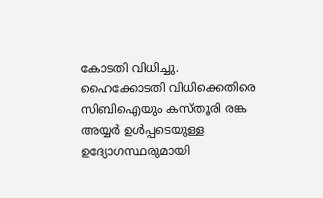കോടതി വിധിച്ചു. ഹൈക്കോടതി വിധിക്കെതിരെ സിബിഐയും കസ്തൂരി രങ്ക അയ്യര്‍ ഉൾപ്പടെയുള്ള ഉദ്യോഗസ്ഥരുമായി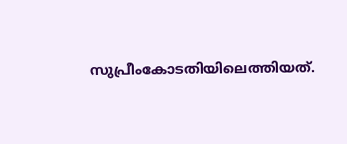സുപ്രീംകോടതിയിലെത്തിയത്.